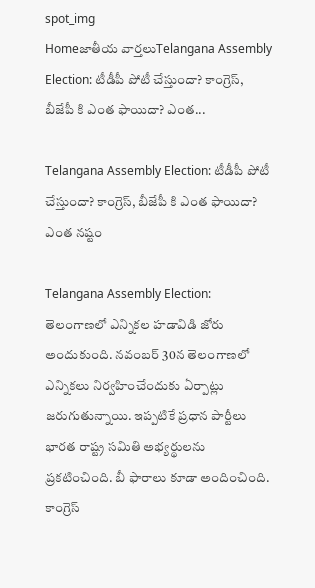spot_img
Homeజాతీయ వార్తలుTelangana Assembly Election: టీడీపీ పోటీ చేస్తుందా? కాంగ్రెస్, బీజేపీ కి ఎంత ఫాయిదా? ఎంత...

Telangana Assembly Election: టీడీపీ పోటీ చేస్తుందా? కాంగ్రెస్, బీజేపీ కి ఎంత ఫాయిదా? ఎంత నష్టం

Telangana Assembly Election: తెలంగాణలో ఎన్నికల హడావిడి జోరు అందుకుంది. నవంబర్ 30న తెలంగాణలో ఎన్నికలు నిర్వహించేందుకు ఏర్పాట్లు జరుగుతున్నాయి. ఇప్పటికే ప్రధాన పార్టీలు భారత రాష్ట్ర సమితి అభ్యర్థులను ప్రకటించింది. బీ ఫారాలు కూడా అందించింది. కాంగ్రెస్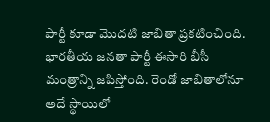పార్టీ కూడా మొదటి జాబితా ప్రకటించింది. భారతీయ జనతా పార్టీ ఈసారి బీసీ మంత్రాన్ని జపిస్తోంది. రెండో జాబితాలోనూ అదే స్థాయిలో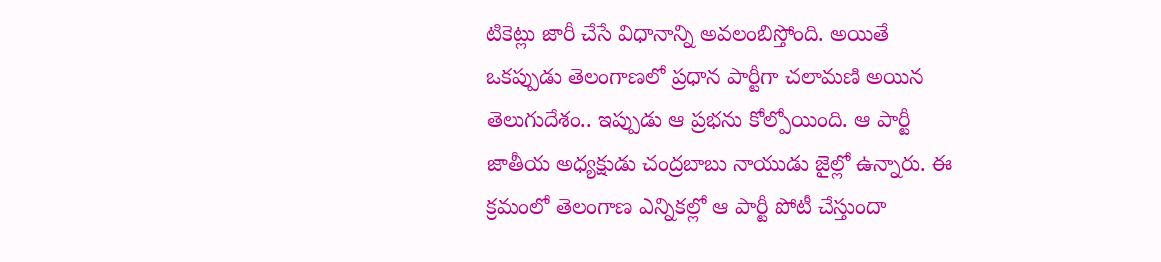టికెట్లు జారీ చేసే విధానాన్ని అవలంబిస్తోంది. అయితే ఒకప్పుడు తెలంగాణలో ప్రధాన పార్టీగా చలామణి అయిన తెలుగుదేశం.. ఇప్పుడు ఆ ప్రభను కోల్పోయింది. ఆ పార్టీ జాతీయ అధ్యక్షుడు చంద్రబాబు నాయుడు జైల్లో ఉన్నారు. ఈ క్రమంలో తెలంగాణ ఎన్నికల్లో ఆ పార్టీ పోటీ చేస్తుందా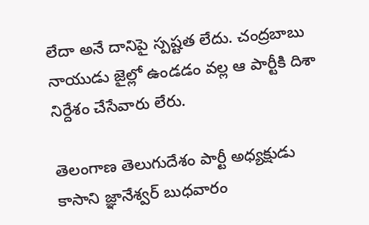లేదా అనే దానిపై స్పష్టత లేదు. చంద్రబాబు నాయుడు జైల్లో ఉండడం వల్ల ఆ పార్టీకి దిశా నిర్దేశం చేసేవారు లేరు.

తెలంగాణ తెలుగుదేశం పార్టీ అధ్యక్షుడు కాసాని జ్ఞానేశ్వర్ బుధవారం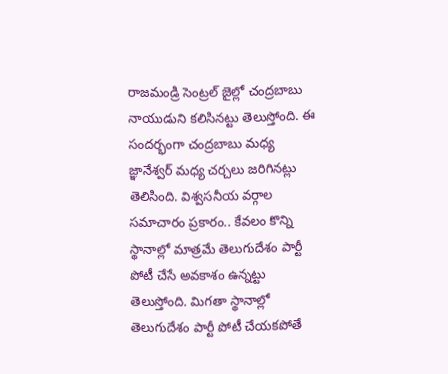రాజమండ్రి సెంట్రల్ జైల్లో చంద్రబాబు నాయుడుని కలిసినట్టు తెలుస్తోంది. ఈ సందర్భంగా చంద్రబాబు మధ్య జ్ఞానేశ్వర్ మధ్య చర్చలు జరిగినట్లు తెలిసింది. విశ్వసనీయ వర్గాల సమాచారం ప్రకారం.. కేవలం కొన్ని స్థానాల్లో మాత్రమే తెలుగుదేశం పార్టీ పోటీ చేసే అవకాశం ఉన్నట్టు తెలుస్తోంది. మిగతా స్థానాల్లో తెలుగుదేశం పార్టీ పోటీ చేయకపోతే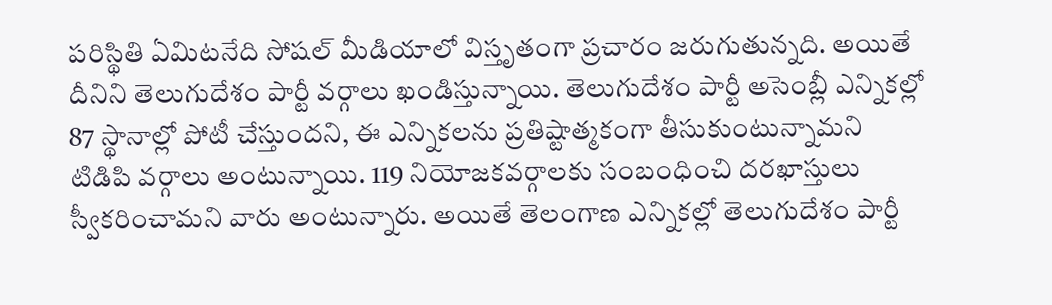పరిస్థితి ఏమిటనేది సోషల్ మీడియాలో విస్తృతంగా ప్రచారం జరుగుతున్నది. అయితే దీనిని తెలుగుదేశం పార్టీ వర్గాలు ఖండిస్తున్నాయి. తెలుగుదేశం పార్టీ అసెంబ్లీ ఎన్నికల్లో 87 స్థానాల్లో పోటీ చేస్తుందని, ఈ ఎన్నికలను ప్రతిష్టాత్మకంగా తీసుకుంటున్నామని టిడిపి వర్గాలు అంటున్నాయి. 119 నియోజకవర్గాలకు సంబంధించి దరఖాస్తులు స్వీకరించామని వారు అంటున్నారు. అయితే తెలంగాణ ఎన్నికల్లో తెలుగుదేశం పార్టీ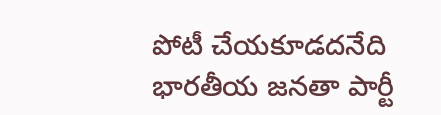పోటీ చేయకూడదనేది భారతీయ జనతా పార్టీ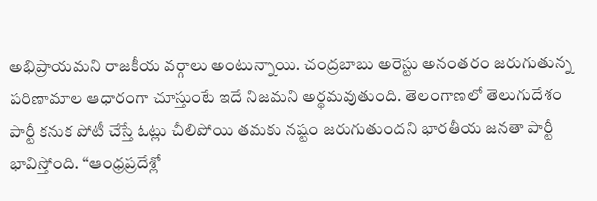అభిప్రాయమని రాజకీయ వర్గాలు అంటున్నాయి. చంద్రబాబు అరెస్టు అనంతరం జరుగుతున్న పరిణామాల ఆధారంగా చూస్తుంటే ఇదే నిజమని అర్థమవుతుంది. తెలంగాణలో తెలుగుదేశం పార్టీ కనుక పోటీ చేస్తే ఓట్లు చీలిపోయి తమకు నష్టం జరుగుతుందని భారతీయ జనతా పార్టీ భావిస్తోంది. “ఆంధ్రప్రదేశ్లో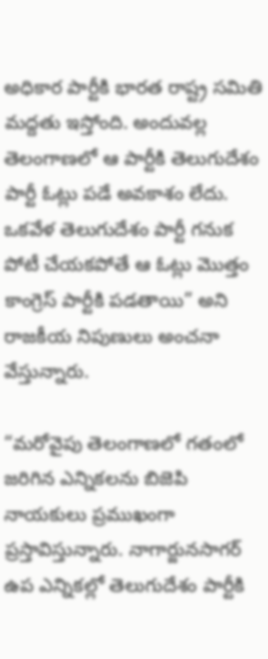అధికార పార్టీకి భారత రాష్ట్ర సమితి మద్దతు ఇస్తోంది. అందువల్ల తెలంగాణలో ఆ పార్టీకి తెలుగుదేశం పార్టీ ఓట్లు పడే అవకాశం లేదు. ఒకవేళ తెలుగుదేశం పార్టీ గనుక పోటీ చేయకపోతే ఆ ఓట్లు మొత్తం కాంగ్రెస్ పార్టీకి పడతాయి” అని రాజకీయ నిపుణులు అంచనా వేస్తున్నారు.

“మరోవైపు తెలంగాణలో గతంలో జరిగిన ఎన్నికలను బిజెపి నాయకులు ప్రముఖంగా ప్రస్తావిస్తున్నారు. నాగార్జునసాగర్ ఉప ఎన్నికల్లో తెలుగుదేశం పార్టీకి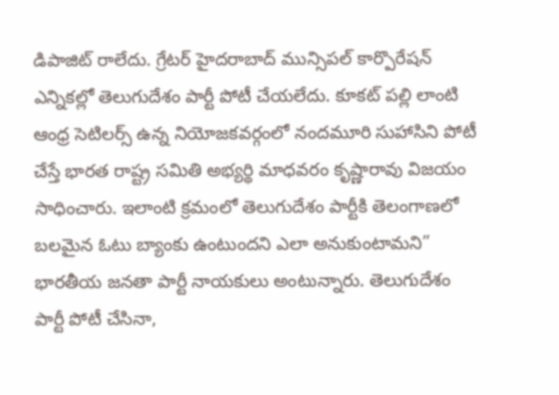డిపాజిట్ రాలేదు. గ్రేటర్ హైదరాబాద్ మున్సిపల్ కార్పొరేషన్ ఎన్నికల్లో తెలుగుదేశం పార్టీ పోటీ చేయలేదు. కూకట్ పల్లి లాంటి ఆంధ్ర సెటిలర్స్ ఉన్న నియోజకవర్గంలో నందమూరి సుహాసిని పోటీ చేస్తే భారత రాష్ట్ర సమితి అభ్యర్థి మాధవరం కృష్ణారావు విజయం సాధించారు. ఇలాంటి క్రమంలో తెలుగుదేశం పార్టీకి తెలంగాణలో బలమైన ఓటు బ్యాంకు ఉంటుందని ఎలా అనుకుంటామని” భారతీయ జనతా పార్టీ నాయకులు అంటున్నారు. తెలుగుదేశం పార్టీ పోటీ చేసినా,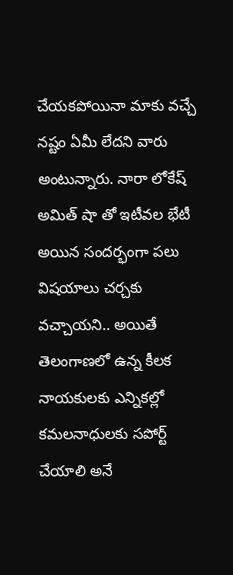చేయకపోయినా మాకు వచ్చే నష్టం ఏమీ లేదని వారు అంటున్నారు. నారా లోకేష్ అమిత్ షా తో ఇటీవల భేటీ అయిన సందర్భంగా పలు విషయాలు చర్చకు వచ్చాయని.. అయితే తెలంగాణలో ఉన్న కీలక నాయకులకు ఎన్నికల్లో కమలనాధులకు సపోర్ట్ చేయాలి అనే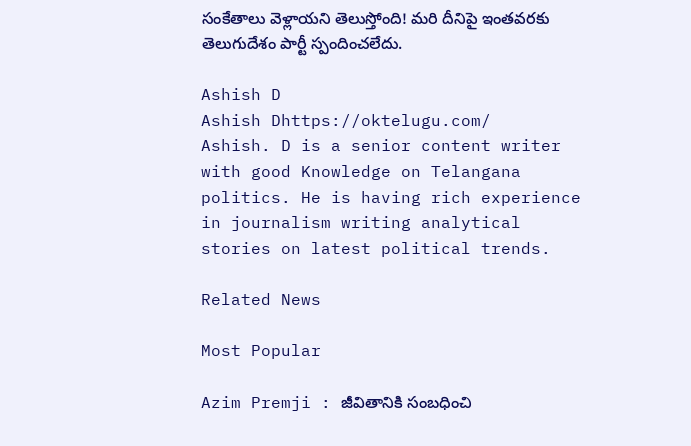సంకేతాలు వెళ్లాయని తెలుస్తోంది! మరి దీనిపై ఇంతవరకు తెలుగుదేశం పార్టీ స్పందించలేదు.

Ashish D
Ashish Dhttps://oktelugu.com/
Ashish. D is a senior content writer with good Knowledge on Telangana politics. He is having rich experience in journalism writing analytical stories on latest political trends.

Related News

Most Popular

Azim Premji : జీవితానికి సంబధించి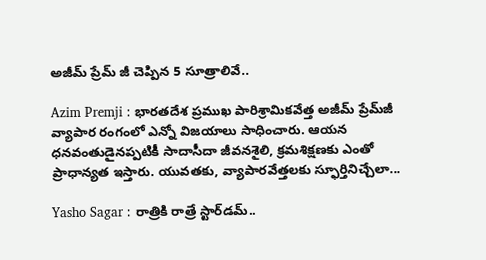అజీమ్ ప్రేమ్ జీ చెప్పిన 5 సూత్రాలివే..

Azim Premji : భారతదేశ ప్రముఖ పారిశ్రామికవేత్త అజీమ్ ప్రేమ్‌జీ వ్యాపార రంగంలో ఎన్నో విజయాలు సాధించారు. ఆయన ధనవంతుడైనప్పటికీ సాదాసీదా జీవనశైలి, క్రమశిక్షణకు ఎంతో ప్రాధాన్యత ఇస్తారు. యువతకు, వ్యాపారవేత్తలకు స్ఫూర్తినిచ్చేలా...

Yasho Sagar : రాత్రికి రాత్రే స్టార్‌డమ్..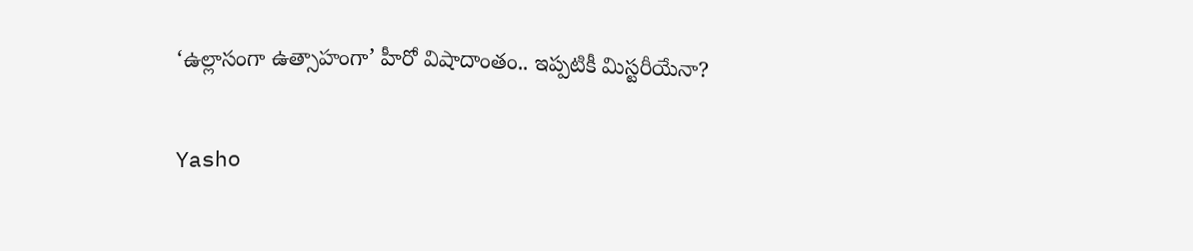‘ఉల్లాసంగా ఉత్సాహంగా’ హీరో విషాదాంతం.. ఇప్పటికీ మిస్టరీయేనా?

Yasho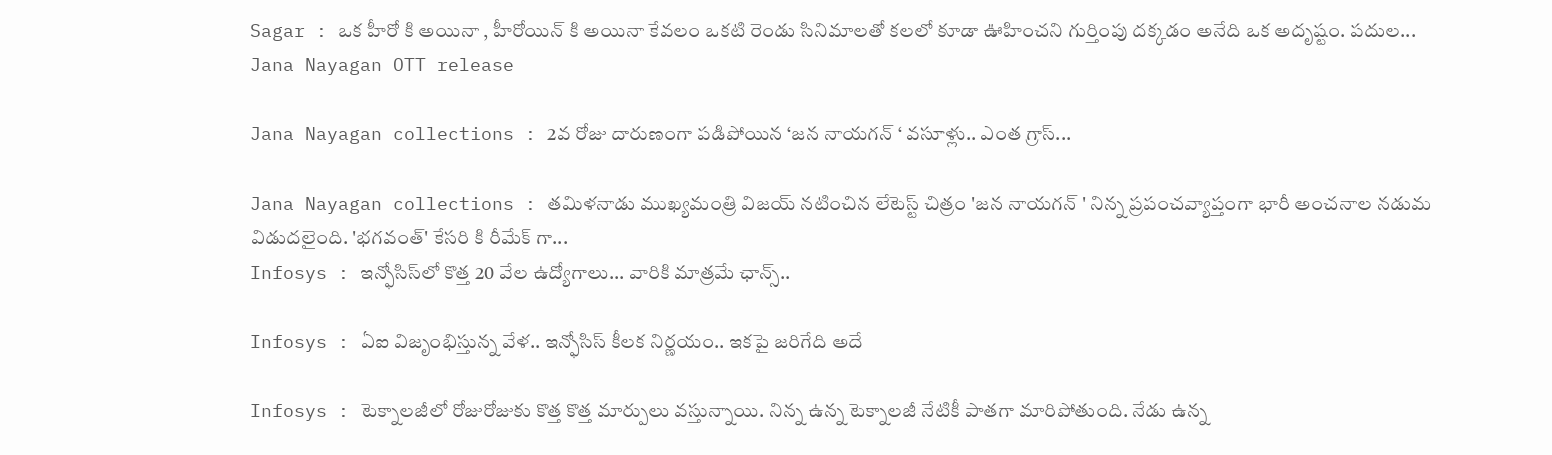Sagar : ఒక హీరో కి అయినా , హీరోయిన్ కి అయినా కేవలం ఒకటి రెండు సినిమాలతో కలలో కూడా ఊహించని గుర్తింపు దక్కడం అనేది ఒక అదృష్టం. పదుల...
Jana Nayagan OTT release

Jana Nayagan collections : 2వ రోజు దారుణంగా పడిపోయిన ‘జన నాయగన్ ‘ వసూళ్లు.. ఎంత గ్రాస్...

Jana Nayagan collections : తమిళనాడు ముఖ్యమంత్రి విజయ్ నటించిన లేటెస్ట్ చిత్రం 'జన నాయగన్ ' నిన్న ప్రపంచవ్యాప్తంగా భారీ అంచనాల నడుమ విడుదలైంది. 'భగవంత్' కేసరి కి రీమేక్ గా...
Infosys : ఇన్ఫోసిస్‌లో కొత్త 20 వేల ఉద్యోగాలు... వారికి మాత్రమే ఛాన్స్‌..

Infosys : ఏఐ విజృంభిస్తున్న వేళ.. ఇన్ఫోసిస్ కీలక నిర్ణయం.. ఇకపై జరిగేది అదే

Infosys : టెక్నాలజీలో రోజురోజుకు కొత్త కొత్త మార్పులు వస్తున్నాయి. నిన్న ఉన్న టెక్నాలజీ నేటికీ పాతగా మారిపోతుంది. నేడు ఉన్న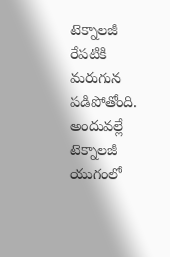టెక్నాలజీ రేపటికి మరుగున పడిపోతోంది. అందువల్లే టెక్నాలజీ యుగంలో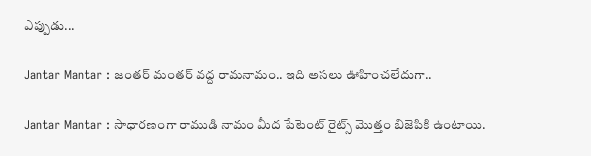ఎప్పుడు...

Jantar Mantar : జంతర్ మంతర్ వద్ద రామనామం.. ఇది అసలు ఊహించలేదుగా..

Jantar Mantar : సాధారణంగా రాముడి నామం మీద పేటెంట్ రైట్స్ మొత్తం బిజెపికి ఉంటాయి.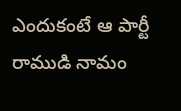ఎందుకంటే ఆ పార్టీ రాముడి నామం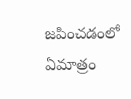జపించడంలో ఏమాత్రం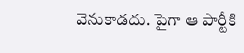వెనుకాడదు. పైగా ఆ పార్టీకి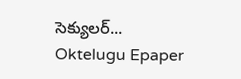సెక్యులర్...
Oktelugu Epaper